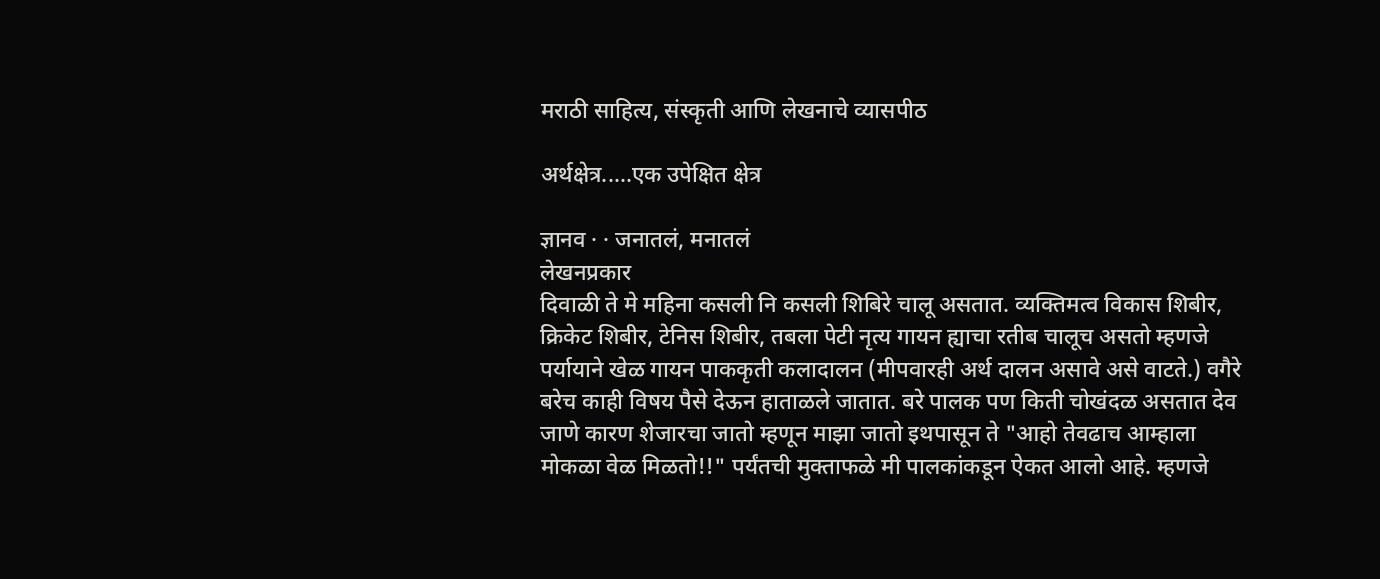मराठी साहित्य, संस्कृती आणि लेखनाचे व्यासपीठ

अर्थक्षेत्र.....एक उपेक्षित क्षेत्र

ज्ञानव · · जनातलं, मनातलं
लेखनप्रकार
दिवाळी ते मे महिना कसली नि कसली शिबिरे चालू असतात. व्यक्तिमत्व विकास शिबीर, क्रिकेट शिबीर, टेनिस शिबीर, तबला पेटी नृत्य गायन ह्याचा रतीब चालूच असतो म्हणजे पर्यायाने खेळ गायन पाककृती कलादालन (मीपवारही अर्थ दालन असावे असे वाटते.) वगैरे बरेच काही विषय पैसे देऊन हाताळले जातात. बरे पालक पण किती चोखंदळ असतात देव जाणे कारण शेजारचा जातो म्हणून माझा जातो इथपासून ते "आहो तेवढाच आम्हाला मोकळा वेळ मिळतो!!" पर्यंतची मुक्ताफळे मी पालकांकडून ऐकत आलो आहे. म्हणजे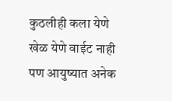कुठलीही कला येणे खेळ येणे वाईट नाही पण आयुष्यात अनेक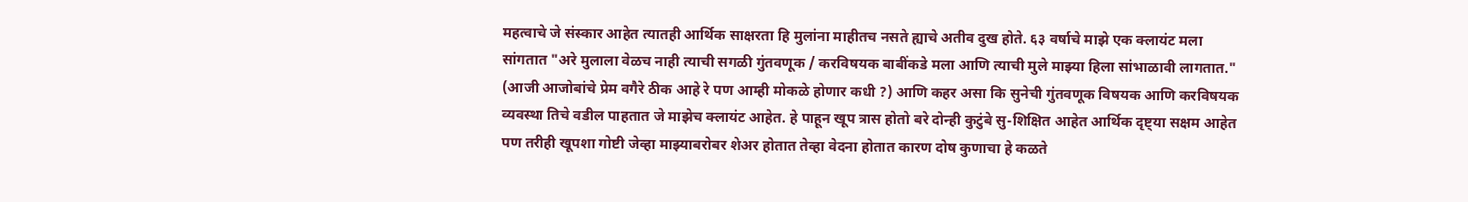महत्वाचे जे संस्कार आहेत त्यातही आर्थिक साक्षरता हि मुलांना माहीतच नसते ह्याचे अतीव दुख होते. ६३ वर्षाचे माझे एक क्लायंट मला सांगतात "अरे मुलाला वेळच नाही त्याची सगळी गुंतवणूक / करविषयक बाबींकडे मला आणि त्याची मुले माझ्या हिला सांभाळावी लागतात." (आजी आजोबांचे प्रेम वगैरे ठीक आहे रे पण आम्ही मोकळे होणार कधी ?) आणि कहर असा कि सुनेची गुंतवणूक विषयक आणि करविषयक व्यवस्था तिचे वडील पाहतात जे माझेच क्लायंट आहेत. हे पाहून खूप त्रास होतो बरे दोन्ही कुटुंबे सु-शिक्षित आहेत आर्थिक दृष्ट्या सक्षम आहेत पण तरीही खूपशा गोष्टी जेव्हा माझ्याबरोबर शेअर होतात तेव्हा वेदना होतात कारण दोष कुणाचा हे कळते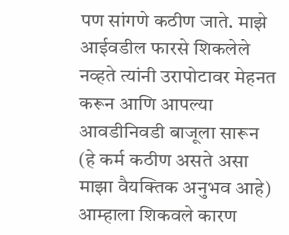पण सांगणे कठीण जाते. माझे आईवडील फारसे शिकलेले नव्हते त्यांनी उरापोटावर मेहनत करून आणि आपल्या आवडीनिवडी बाजूला सारून (हे कर्म कठीण असते असा माझा वैयक्तिक अनुभव आहे) आम्हाला शिकवले कारण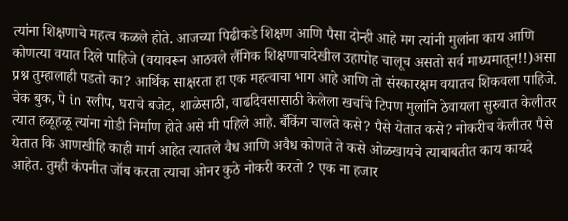त्यांना शिक्षणाचे महत्व कळले होते. आजच्या पिढीकडे शिक्षण आणि पैसा दोन्ही आहे मग त्यांनी मुलांना काय आणि कोणत्या वयात दिले पाहिजे (वयावरून आठवले लैंगिक शिक्षणाचादेखील उहापोह चालूच असतो सर्व माध्यमातून!!)असा प्रश्न तुम्हालाही पडतो का? आर्थिक साक्षरता हा एक महत्वाचा भाग आहे आणि तो संस्कारक्षम वयातच शिकवला पाहिजे. चेक बुक, पे in स्लीप, घराचे बजेट, शाळेसाठी, वाढदिवसासाठी केलेला खर्चाचे टिपण मुलांनि ठेवायला सुरुवात केलीतर त्यात हळूहळू त्यांना गोडी निर्माण होते असे मी पहिले आहे. बँकिंग चालते कसे? पैसे येतात कसे? नोकरीच केलीतर पैसे येतात कि आणखीहि काही मार्ग आहेत त्यातले वैध आणि अवैध कोणते ते कसे ओळखायचे त्याबाबतीत काय कायदे आहेत. तुम्ही कंपनीत जॉब करता त्याचा ओनर कुठे नोकरी करतो ? एक ना हजार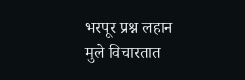भरपूर प्रश्न लहान मुले विचारतात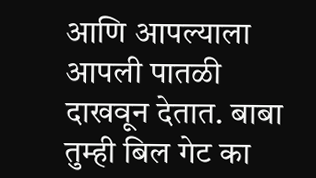आणि आपल्याला आपली पातळी दाखवून देतात. बाबा तुम्ही बिल गेट का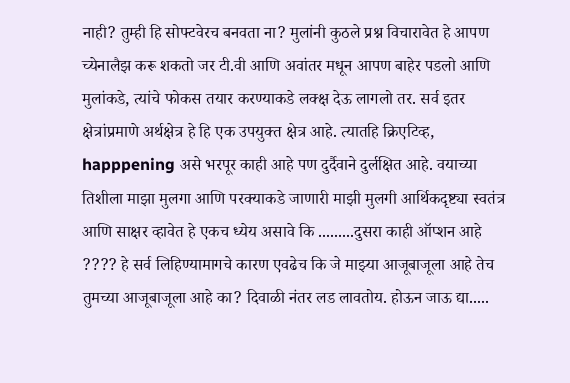नाही? तुम्ही हि सोफ्टवेरच बनवता ना? मुलांनी कुठले प्रश्न विचारावेत हे आपण च्येनालैझ करू शकतो जर टी.वी आणि अवांतर मधून आपण बाहेर पडलो आणि मुलांकडे, त्यांचे फोकस तयार करण्याकडे लक्क्ष देऊ लागलो तर. सर्व इतर क्षेत्रांप्रमाणे अर्थक्षेत्र हे हि एक उपयुक्त क्षेत्र आहे. त्यातहि क्रिएटिव्ह, happpening असे भरपूर काही आहे पण दुर्दैवाने दुर्लक्षित आहे. वयाच्या तिशीला माझा मुलगा आणि परक्याकडे जाणारी माझी मुलगी आर्थिकदृष्ट्या स्वतंत्र आणि साक्षर व्हावेत हे एकच ध्येय असावे कि .........दुसरा काही ऑप्शन आहे ???? हे सर्व लिहिण्यामागचे कारण एवढेच कि जे माझ्या आजूबाजूला आहे तेच तुमच्या आजूबाजूला आहे का? दिवाळी नंतर लड लावतोय. होऊन जाऊ द्या.....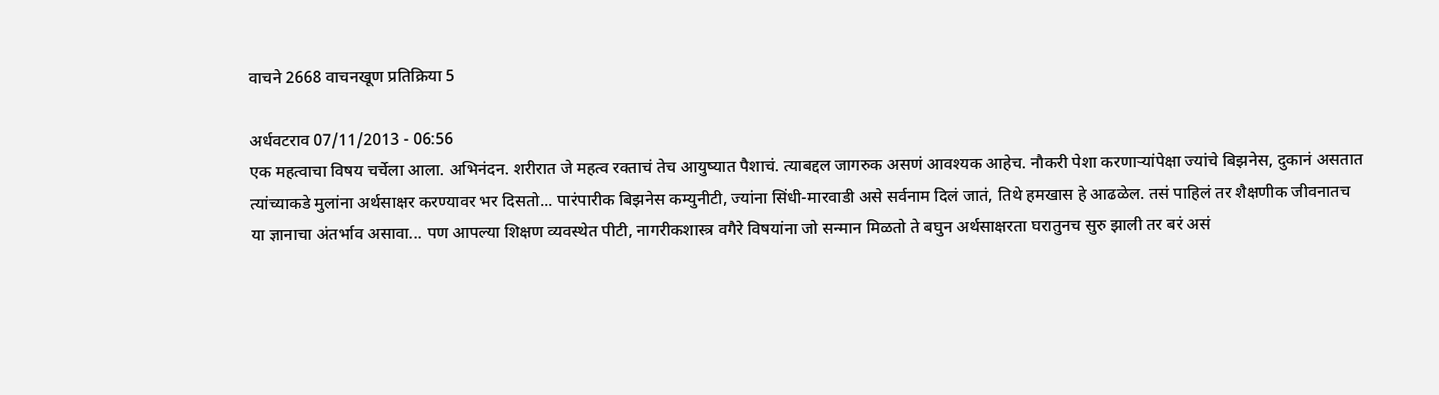वाचने 2668 वाचनखूण प्रतिक्रिया 5

अर्धवटराव 07/11/2013 - 06:56
एक महत्वाचा विषय चर्चेला आला. अभिनंदन. शरीरात जे महत्व रक्ताचं तेच आयुष्यात पैशाचं. त्याबद्दल जागरुक असणं आवश्यक आहेच. नौकरी पेशा करणार्‍यांपेक्षा ज्यांचे बिझनेस, दुकानं असतात त्यांच्याकडे मुलांना अर्थसाक्षर करण्यावर भर दिसतो... पारंपारीक बिझनेस कम्युनीटी, ज्यांना सिंधी-मारवाडी असे सर्वनाम दिलं जातं, तिथे हमखास हे आढळेल. तसं पाहिलं तर शैक्षणीक जीवनातच या ज्ञानाचा अंतर्भाव असावा... पण आपल्या शिक्षण व्यवस्थेत पीटी, नागरीकशास्त्र वगैरे विषयांना जो सन्मान मिळतो ते बघुन अर्थसाक्षरता घरातुनच सुरु झाली तर बरं असं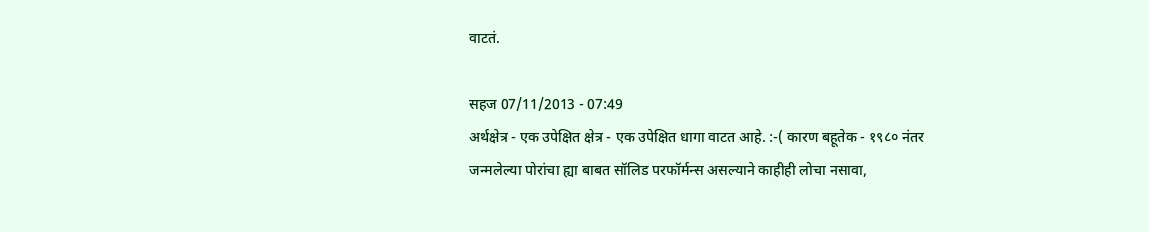वाटतं.

सहज 07/11/2013 - 07:49
अर्थक्षेत्र - एक उपेक्षित क्षेत्र - एक उपेक्षित धागा वाटत आहे. :-( कारण बहूतेक - १९८० नंतर जन्मलेल्या पोरांचा ह्या बाबत सॉलिड परफॉर्मन्स असल्याने काहीही लोचा नसावा,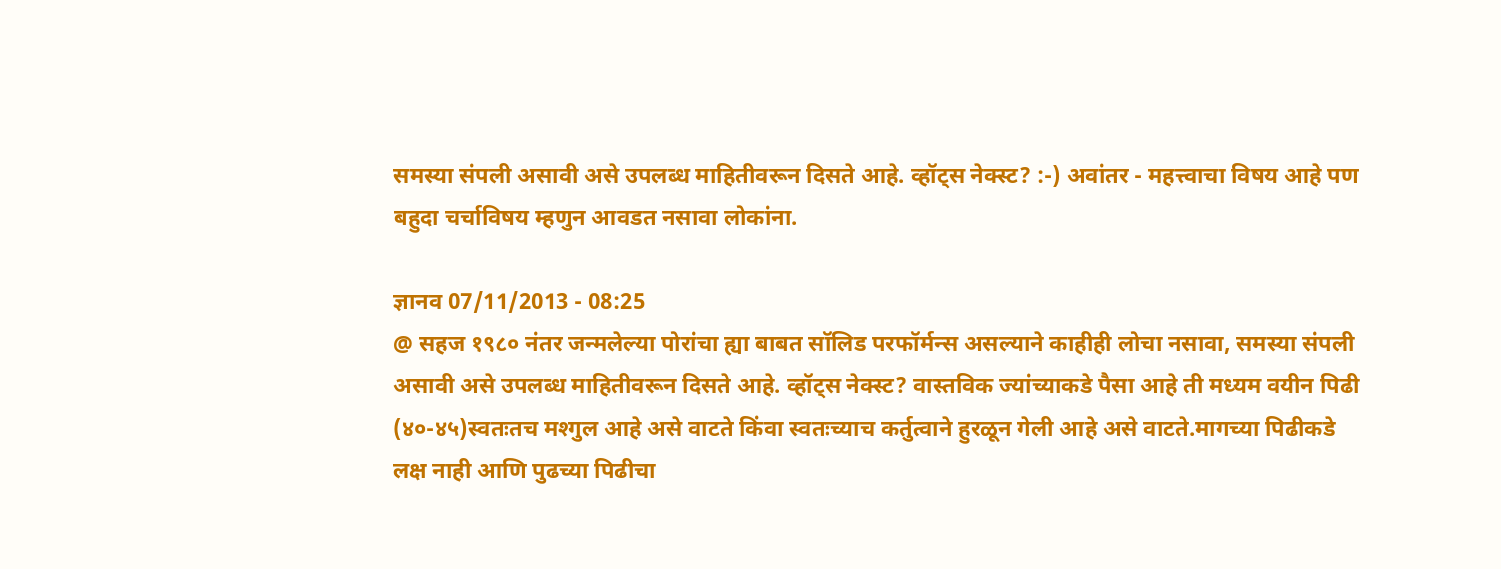समस्या संपली असावी असे उपलब्ध माहितीवरून दिसते आहे. व्हॉट्स नेक्स्ट? :-) अवांतर - महत्त्वाचा विषय आहे पण बहुदा चर्चाविषय म्हणुन आवडत नसावा लोकांना.

ज्ञानव 07/11/2013 - 08:25
@ सहज १९८० नंतर जन्मलेल्या पोरांचा ह्या बाबत सॉलिड परफॉर्मन्स असल्याने काहीही लोचा नसावा, समस्या संपली असावी असे उपलब्ध माहितीवरून दिसते आहे. व्हॉट्स नेक्स्ट? वास्तविक ज्यांच्याकडे पैसा आहे ती मध्यम वयीन पिढी (४०-४५)स्वतःतच मश्गुल आहे असे वाटते किंवा स्वतःच्याच कर्तुत्वाने हुरळून गेली आहे असे वाटते.मागच्या पिढीकडे लक्ष नाही आणि पुढच्या पिढीचा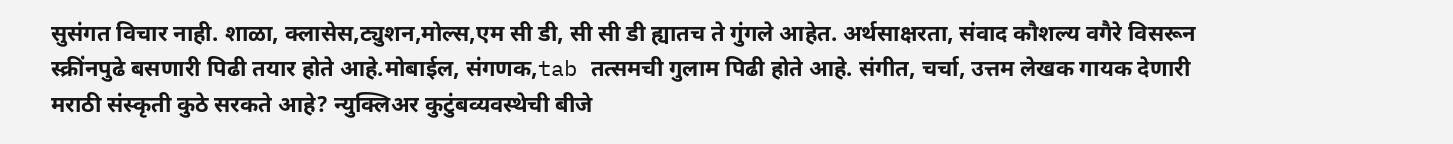सुसंगत विचार नाही. शाळा, क्लासेस,ट्युशन,मोल्स,एम सी डी, सी सी डी ह्यातच ते गुंगले आहेत. अर्थसाक्षरता, संवाद कौशल्य वगैरे विसरून स्क्रींनपुढे बसणारी पिढी तयार होते आहे.मोबाईल, संगणक,tab तत्समची गुलाम पिढी होते आहे. संगीत, चर्चा, उत्तम लेखक गायक देणारी मराठी संस्कृती कुठे सरकते आहे? न्युक्लिअर कुटुंबव्यवस्थेची बीजे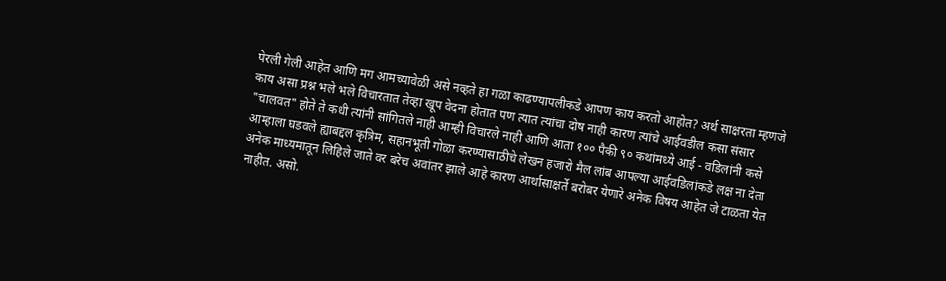पेरली गेली आहेत आणि मग आमच्यावेळी असे नव्हते हा गळा काढण्यापलीकडे आपण काय करतो आहोत? अर्थ साक्षरता म्हणजे काय असा प्रश्न भले भले विचारतात तेव्हा खूप वेदना होतात पण त्यात त्यांचा दोष नाही कारण त्यांचे आईवडील कसा संसार "चालवत" होते ते कधी त्यांनी सांगितले नाही आम्ही विचारले नाही आणि आता १०० पैकी ९० कथांमध्ये आई - वडिलांनी कसे आम्हाला घडवले ह्याबद्दल कृत्रिम, सहानभूती गोळा करण्यासाठीचे लेखन हजारो मैल लांब आपल्या आईवडिलांकडे लक्ष ना देता अनेक माध्यमातून लिहिले जाते वर बरेच अवांतर झाले आहे कारण आर्थासाक्षर्ते बरोबर येणारे अनेक विषय आहेत जे टाळता येत नाहीत. असो.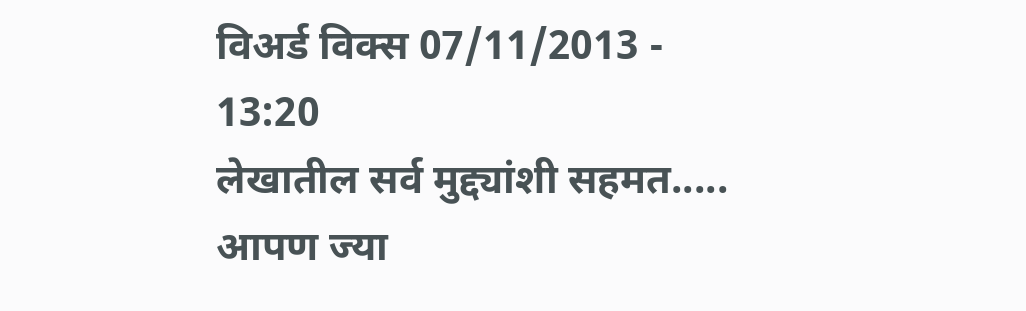विअर्ड विक्स 07/11/2013 - 13:20
लेखातील सर्व मुद्द्यांशी सहमत..... आपण ज्या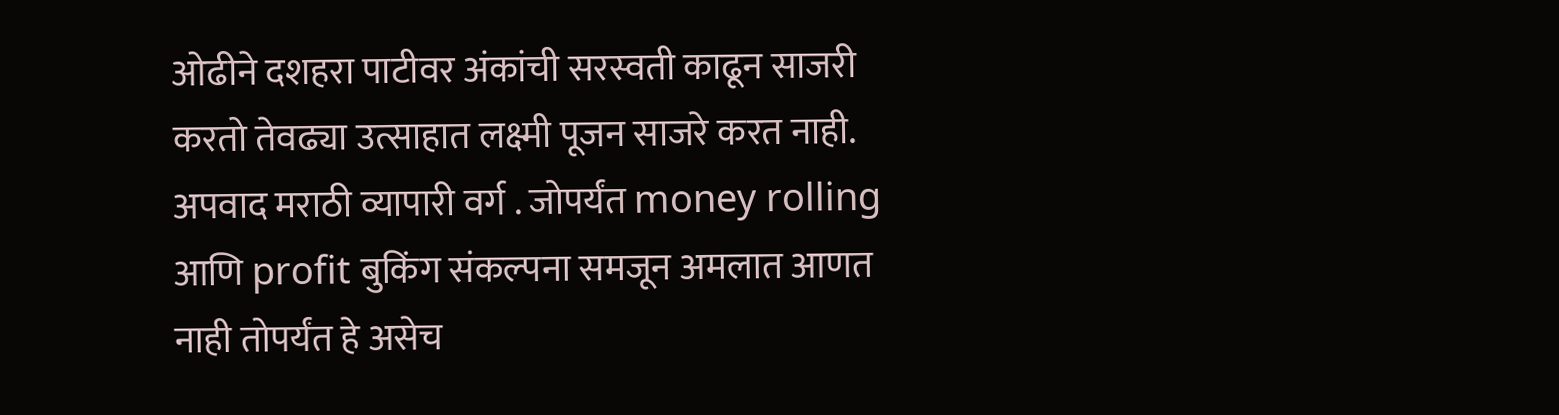ओढीने दशहरा पाटीवर अंकांची सरस्वती काढून साजरी करतो तेवढ्या उत्साहात लक्ष्मी पूजन साजरे करत नाही. अपवाद मराठी व्यापारी वर्ग . जोपर्यंत money rolling आणि profit बुकिंग संकल्पना समजून अमलात आणत नाही तोपर्यंत हे असेच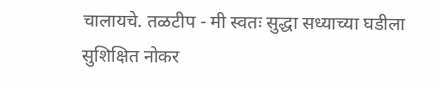चालायचे. तळटीप - मी स्वतः सुद्धा सध्याच्या घडीला सुशिक्षित नोकर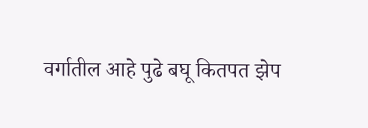वर्गातील आहे पुढे बघू कितपत झेप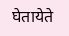घेतायेते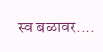स्व बळावर....